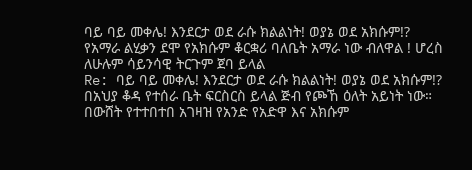ባይ ባይ መቀሌ! እንደርታ ወደ ራሱ ክልልነት! ወያኔ ወደ አክሱም!?
የአማራ ልሂቃን ደሞ የአክሱም ቆርቋሪ ባለቤት አማራ ነው ብለዋል ! ሆረስ ለሁሉም ሳይንሳዊ ትርጉም ጀባ ይላል
Re: ባይ ባይ መቀሌ! እንደርታ ወደ ራሱ ክልልነት! ወያኔ ወደ አክሱም!?
በአህያ ቆዳ የተሰራ ቤት ፍርስርስ ይላል ጅብ የጮኸ ዕለት አይነት ነው። በውሸት የተተበተበ አገዛዝ የአንድ የአድዋ እና አክሱም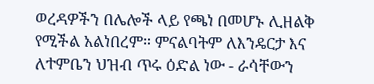ወረዳዎችን በሌሎች ላይ የጫነ በመሆኑ ሊዘልቅ የሚችል አልነበረም። ምናልባትም ለእንዴርታ እና ለተምቤን ህዝብ ጥሩ ዕድል ነው - ራሳቸውን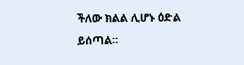ችለው ክልል ሊሆኑ ዕድል ይሰጣል።